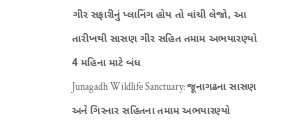ગીર સફારીનું પ્લાનિંગ હોય તો વાંચી લેજો, આ તારીખથી સાસણ ગીર સહિત તમામ અભયારણ્યો 4 મહિના માટે બંધ
Junagadh Wildlife Sanctuary: જૂનાગઢના સાસણ અને ગિરનાર સહિતના તમામ અભયારણ્યો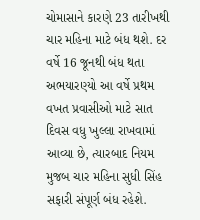ચોમાસાને કારણે 23 તારીખથી ચાર મહિના માટે બંધ થશે. દર વર્ષે 16 જૂનથી બંધ થતા અભયારણ્યો આ વર્ષે પ્રથમ વખત પ્રવાસીઓ માટે સાત દિવસ વધુ ખુલ્લા રાખવામાં આવ્યા છે, ત્યારબાદ નિયમ મુજબ ચાર મહિના સુધી સિંહ સફારી સંપૂર્ણ બંધ રહેશે.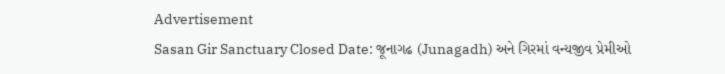Advertisement
Sasan Gir Sanctuary Closed Date: જૂનાગઢ (Junagadh) અને ગિરમાં વન્યજીવ પ્રેમીઓ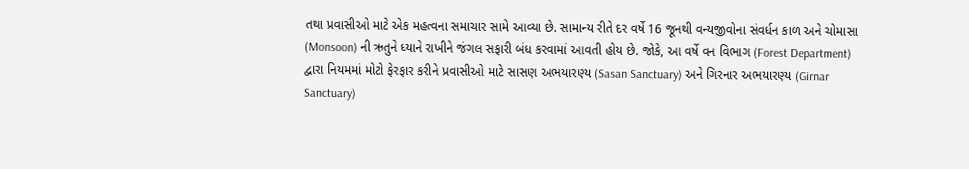તથા પ્રવાસીઓ માટે એક મહત્વના સમાચાર સામે આવ્યા છે. સામાન્ય રીતે દર વર્ષે 16 જૂનથી વન્યજીવોના સંવર્ધન કાળ અને ચોમાસા (Monsoon) ની ઋતુને ધ્યાને રાખીને જંગલ સફારી બંધ કરવામાં આવતી હોય છે. જોકે, આ વર્ષે વન વિભાગ (Forest Department) દ્વારા નિયમમાં મોટો ફેરફાર કરીને પ્રવાસીઓ માટે સાસણ અભયારણ્ય (Sasan Sanctuary) અને ગિરનાર અભયારણ્ય (Girnar Sanctuary)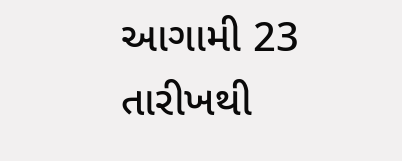આગામી 23 તારીખથી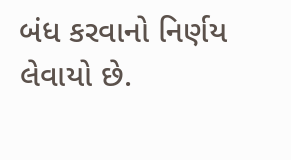બંધ કરવાનો નિર્ણય લેવાયો છે.